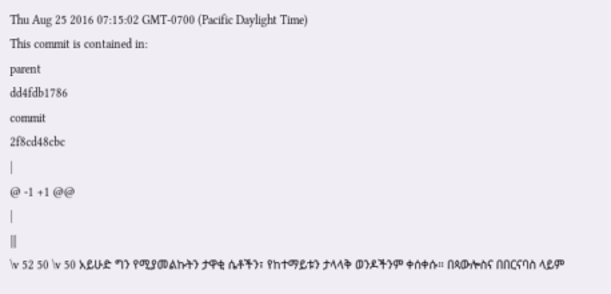Thu Aug 25 2016 07:15:02 GMT-0700 (Pacific Daylight Time)
This commit is contained in:
parent
dd4fdb1786
commit
2f8cd48cbc
|
@ -1 +1 @@
|
|||
\v 52 50 \v 50 አይሁድ ግን የሚያመልኩትን ታዋቂ ሴቶችን፣ የከተማይቱን ታላላቅ ወንዶችንም ቀሰቀሱ። በጳውሎስና በበርናባስ ላይም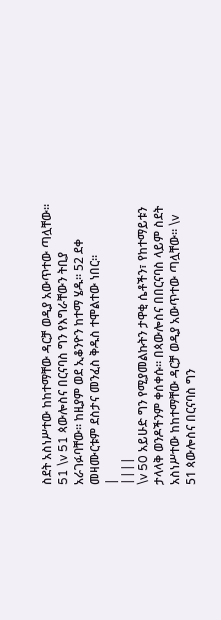ስደት አስነሥተው ከከተማቸው ዳርቻ ወዲያ አውጥተው ጣሏቸው። 51 \v 51 ጳውሎስና በርናባስ ግን የእግራቸውን ትቢያ አራገፉባቸው። ከዚያም ወደ ኢቆንዮን ከተማ ሄዱ። 52 ደቀ መዛሙርቱም ደስታና መንፈስ ቅዱስ ተሞልተው ነበር።
|
||||
\v 50 አይሁድ ግን የሚያመልኩትን ታዋቂ ሴቶችን፣ የከተማይቱን ታላላቅ ወንዶችንም ቀሰቀሱ። በጳውሎስና በበርናባስ ላይም ስደት አስነሥተው ከከተማቸው ዳርቻ ወዲያ አውጥተው ጣሏቸው። \v 51 ጳውሎስና በርናባስ ግን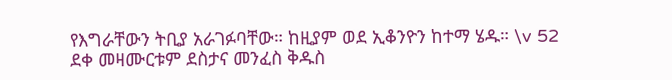የእግራቸውን ትቢያ አራገፉባቸው። ከዚያም ወደ ኢቆንዮን ከተማ ሄዱ። \v 52 ደቀ መዛሙርቱም ደስታና መንፈስ ቅዱስ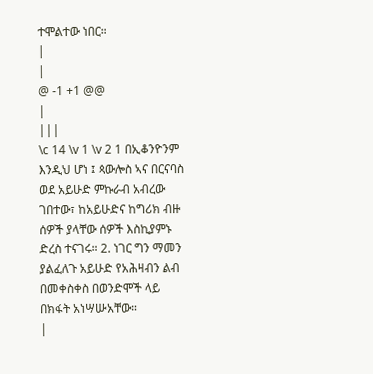ተሞልተው ነበር።
|
|
@ -1 +1 @@
|
|||
\c 14 \v 1 \v 2 1 በኢቆንዮንም እንዲህ ሆነ ፤ ጳውሎስ ኣና በርናባስ ወደ አይሁድ ምኩራብ አብረው ገበተው፣ ከአይሁድና ከግሪክ ብዙ ሰዎች ያላቸው ሰዎች እስኪያምኑ ድረስ ተናገሩ። 2. ነገር ግን ማመን ያልፈለጉ አይሁድ የአሕዛብን ልብ በመቀስቀስ በወንድሞች ላይ በክፋት አነሣሡአቸው።
|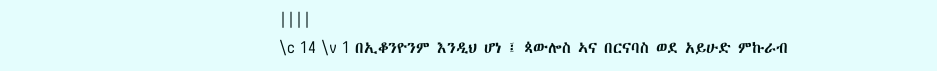||||
\c 14 \v 1 በኢቆንዮንም እንዲህ ሆነ ፤ ጳውሎስ ኣና በርናባስ ወደ አይሁድ ምኩራብ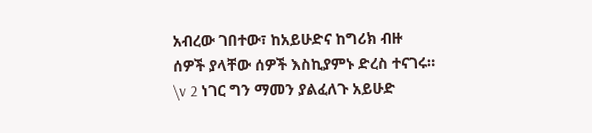አብረው ገበተው፣ ከአይሁድና ከግሪክ ብዙ ሰዎች ያላቸው ሰዎች እስኪያምኑ ድረስ ተናገሩ። \v 2 ነገር ግን ማመን ያልፈለጉ አይሁድ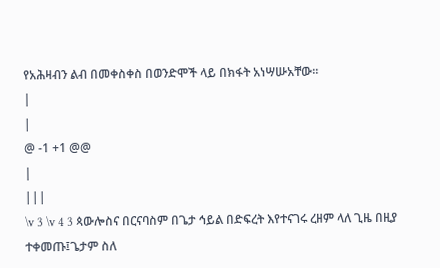የአሕዛብን ልብ በመቀስቀስ በወንድሞች ላይ በክፋት አነሣሡአቸው።
|
|
@ -1 +1 @@
|
|||
\v 3 \v 4 3 ጳውሎስና በርናባስም በጌታ ኅይል በድፍረት እየተናገሩ ረዘም ላለ ጊዜ በዚያ ተቀመጡ፤ጌታም ስለ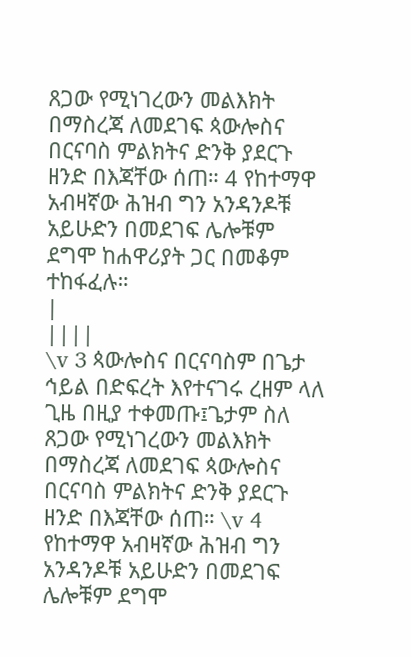ጸጋው የሚነገረውን መልእክት በማስረጃ ለመደገፍ ጳውሎስና በርናባስ ምልክትና ድንቅ ያደርጉ ዘንድ በእጃቸው ሰጠ። 4 የከተማዋ አብዛኛው ሕዝብ ግን አንዳንዶቹ አይሁድን በመደገፍ ሌሎቹም ደግሞ ከሐዋሪያት ጋር በመቆም ተከፋፈሉ።
|
||||
\v 3 ጳውሎስና በርናባስም በጌታ ኅይል በድፍረት እየተናገሩ ረዘም ላለ ጊዜ በዚያ ተቀመጡ፤ጌታም ስለ ጸጋው የሚነገረውን መልእክት በማስረጃ ለመደገፍ ጳውሎስና በርናባስ ምልክትና ድንቅ ያደርጉ ዘንድ በእጃቸው ሰጠ። \v 4 የከተማዋ አብዛኛው ሕዝብ ግን አንዳንዶቹ አይሁድን በመደገፍ ሌሎቹም ደግሞ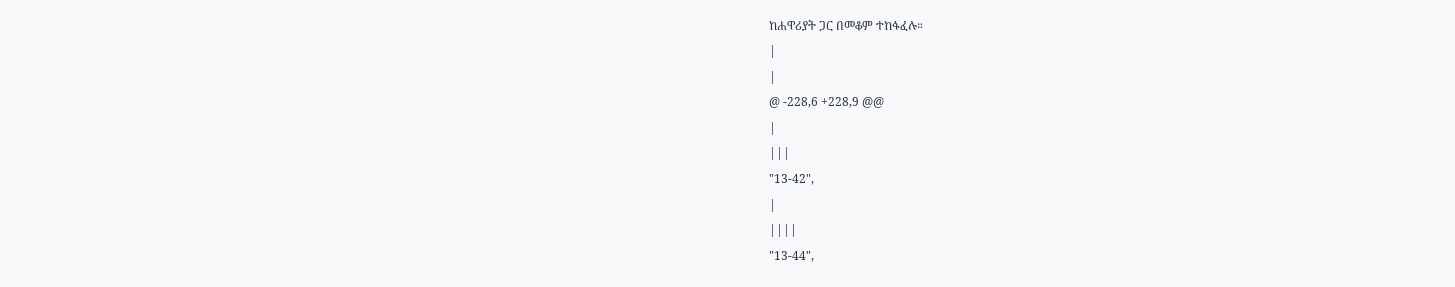ከሐዋሪያት ጋር በመቆም ተከፋፈሉ።
|
|
@ -228,6 +228,9 @@
|
|||
"13-42",
|
||||
"13-44",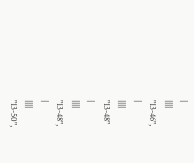|
||||
"13-46",
|
||||
"13-48"
|
||||
"13-48",
|
||||
"13-50",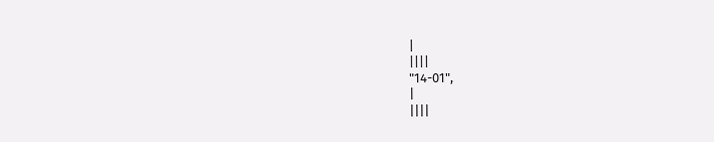|
||||
"14-01",
|
||||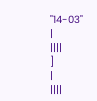"14-03"
|
||||
]
|
||||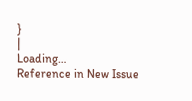}
|
Loading…
Reference in New Issue